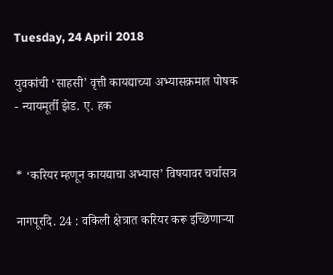Tuesday, 24 April 2018

युवकांची ‘साहसी’ वृत्ती कायद्याच्या अभ्यासक्रमात पोषक - न्यायमूर्ती झेड. ए. हक


* ‘करियर म्हणून कायद्याचा अभ्यास’ विषयावर चर्चासत्र

नागपूरदि. 24 : वकिली क्षेत्रात करियर करू इच्छिणाऱ्या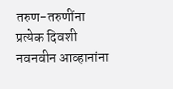तरुण-तरुणींना प्रत्येक दिवशी  नवनवीन आव्हानांना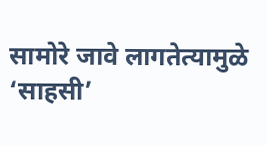सामोरे जावे लागतेत्यामुळे ‘साहसी’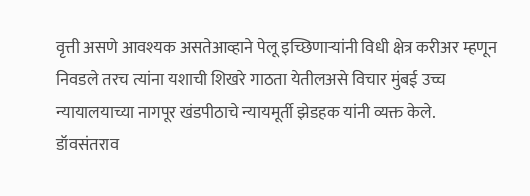वृत्ती असणे आवश्यक असतेआव्हाने पेलू इच्छिणाऱ्यांनी विधी क्षेत्र करीअर म्हणून निवडले तरच त्यांना यशाची शिखरे गाठता येतीलअसे विचार मुंबई उच्च न्यायालयाच्या नागपूर खंडपीठाचे न्यायमूर्ती झेडहक यांनी व्यक्त केले.
डॉवसंतराव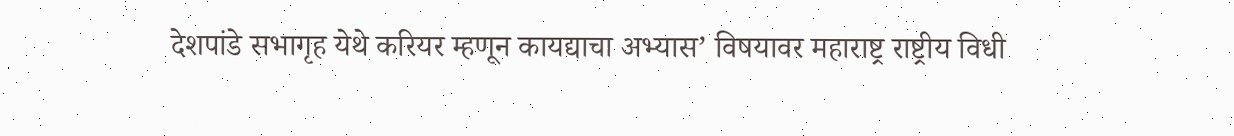देशपांडे सभागृह येथे करियर म्हणून कायद्याचा अभ्यास’ विषयावर महाराष्ट्र राष्ट्रीय विधी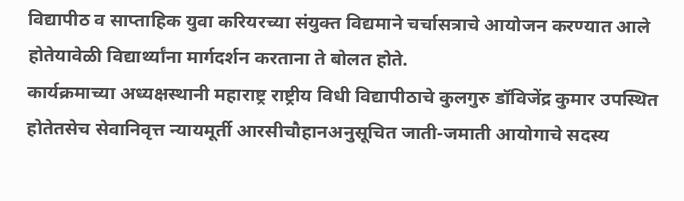विद्यापीठ व साप्ताहिक युवा करियरच्या संयुक्त विद्यमाने चर्चासत्राचे आयोजन करण्यात आले होतेयावेळी विद्यार्थ्यांना मार्गदर्शन करताना ते बोलत होते.
कार्यक्रमाच्या अध्यक्षस्थानी महाराष्ट्र राष्ट्रीय विधी विद्यापीठाचे कुलगुरु डॉविजेंद्र कुमार उपस्थित होतेतसेच सेवानिवृत्त न्यायमूर्ती आरसीचौहानअनुसूचित जाती-जमाती आयोगाचे सदस्य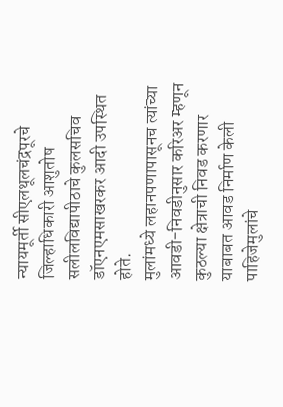न्यायमूर्ती सीएलथूलचंद्रपूरचे जिल्हाधिकारी आशुतोष सलीलविद्यापीठाचे कुलसचिव डॉएनएमसाखरकर आदी उपस्थित होते.
मुलांमध्ये लहानपणापासूनच त्यांच्या आवडी-निवडीनुसार करिअर म्हणून कुठल्या क्षेत्राची निवड करणार याबाबत आवड निर्माण केली पाहिजेमुलांचे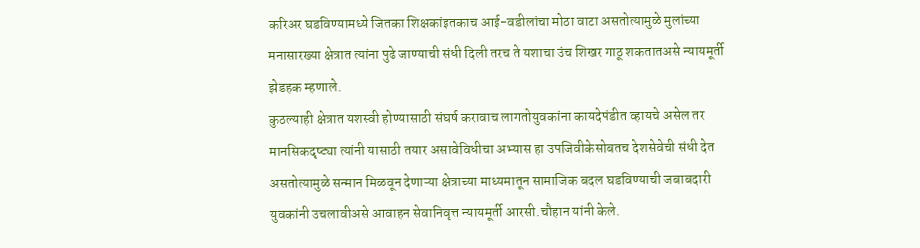करिअर घडविण्यामध्ये जितका शिक्षकांइतकाच आई-वडीलांचा मोठा वाटा असतोत्यामुळे मुलांच्या मनासारख्या क्षेत्रात त्यांना पुढे जाण्याची संधी दिली तरच ते यशाचा उंच शिखर गाठू शकतातअसे न्यायमूर्ती झेडहक म्हणाले.
कुठल्याही क्षेत्रात यशस्वी होण्यासाठी संघर्ष करावाच लागतोयुवकांना कायदेपंडीत व्हायचे असेल तर मानसिकदृष्ट्या त्यांनी यासाठी तयार असावेविधीचा अभ्यास हा उपजिवीकेसोबतच देशसेवेची संधी देत असतोत्यामुळे सन्मान मिळवून देणाऱ्या क्षेत्राच्या माध्यमातून सामाजिक बदल घडविण्याची जबाबदारी युवकांनी उचलावीअसे आवाहन सेवानिवृत्त न्यायमूर्ती आरसी.चौहान यांनी केले.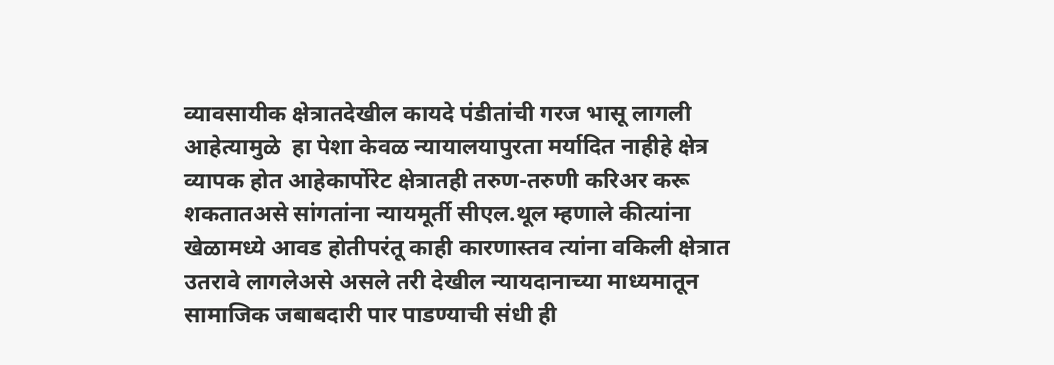व्यावसायीक क्षेत्रातदेखील कायदे पंडीतांची गरज भासू लागली आहेत्यामुळे  हा पेशा केवळ न्यायालयापुरता मर्यादित नाहीहे क्षेत्र व्यापक होत आहेकार्पोरेट क्षेत्रातही तरुण-तरुणी करिअर करू शकतातअसे सांगतांना न्यायमूर्ती सीएल.थूल म्हणाले कीत्यांना खेळामध्ये आवड होतीपरंतू काही कारणास्तव त्यांना वकिली क्षेत्रात उतरावे लागलेअसे असले तरी देखील न्यायदानाच्या माध्यमातून सामाजिक जबाबदारी पार पाडण्याची संधी ही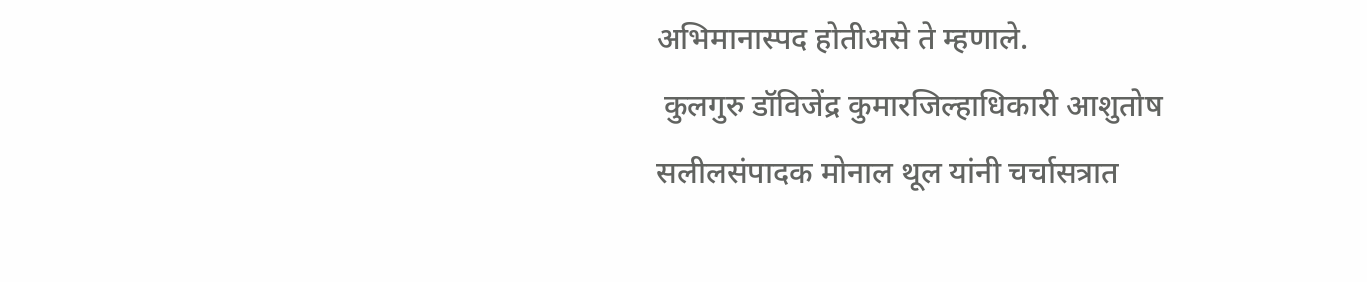अभिमानास्पद होतीअसे ते म्हणाले.
 कुलगुरु डॉविजेंद्र कुमारजिल्हाधिकारी आशुतोष सलीलसंपादक मोनाल थूल यांनी चर्चासत्रात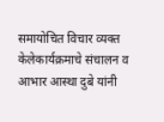समायोचित विचार व्यक्त केलेकार्यक्रमाचे संचालन व आभार आस्था दुबे यांनी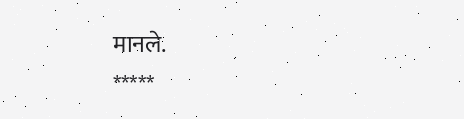मानले.
*****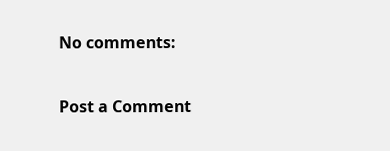No comments:

Post a Comment